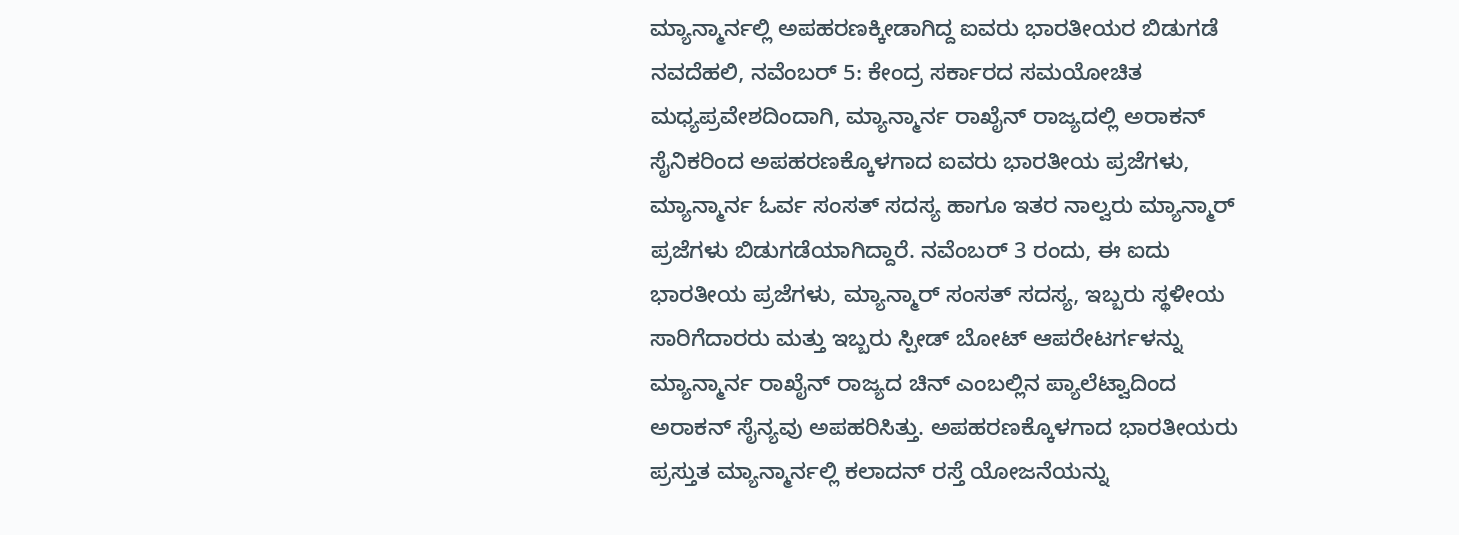ಮ್ಯಾನ್ಮಾರ್ನಲ್ಲಿ ಅಪಹರಣಕ್ಕೀಡಾಗಿದ್ದ ಐವರು ಭಾರತೀಯರ ಬಿಡುಗಡೆ
ನವದೆಹಲಿ, ನವೆಂಬರ್ 5: ಕೇಂದ್ರ ಸರ್ಕಾರದ ಸಮಯೋಚಿತ ಮಧ್ಯಪ್ರವೇಶದಿಂದಾಗಿ, ಮ್ಯಾನ್ಮಾರ್ನ ರಾಖೈನ್ ರಾಜ್ಯದಲ್ಲಿ ಅರಾಕನ್ ಸೈನಿಕರಿಂದ ಅಪಹರಣಕ್ಕೊಳಗಾದ ಐವರು ಭಾರತೀಯ ಪ್ರಜೆಗಳು, ಮ್ಯಾನ್ಮಾರ್ನ ಓರ್ವ ಸಂಸತ್ ಸದಸ್ಯ ಹಾಗೂ ಇತರ ನಾಲ್ವರು ಮ್ಯಾನ್ಮಾರ್ ಪ್ರಜೆಗಳು ಬಿಡುಗಡೆಯಾಗಿದ್ದಾರೆ. ನವೆಂಬರ್ 3 ರಂದು, ಈ ಐದು ಭಾರತೀಯ ಪ್ರಜೆಗಳು, ಮ್ಯಾನ್ಮಾರ್ ಸಂಸತ್ ಸದಸ್ಯ, ಇಬ್ಬರು ಸ್ಥಳೀಯ ಸಾರಿಗೆದಾರರು ಮತ್ತು ಇಬ್ಬರು ಸ್ಪೀಡ್ ಬೋಟ್ ಆಪರೇಟರ್ಗಳನ್ನು ಮ್ಯಾನ್ಮಾರ್ನ ರಾಖೈನ್ ರಾಜ್ಯದ ಚಿನ್ ಎಂಬಲ್ಲಿನ ಪ್ಯಾಲೆಟ್ವಾದಿಂದ ಅರಾಕನ್ ಸೈನ್ಯವು ಅಪಹರಿಸಿತ್ತು. ಅಪಹರಣಕ್ಕೊಳಗಾದ ಭಾರತೀಯರು ಪ್ರಸ್ತುತ ಮ್ಯಾನ್ಮಾರ್ನಲ್ಲಿ ಕಲಾದನ್ ರಸ್ತೆ ಯೋಜನೆಯನ್ನು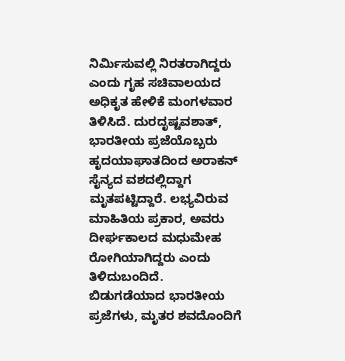ನಿರ್ಮಿಸುವಲ್ಲಿ ನಿರತರಾಗಿದ್ದರು ಎಂದು ಗೃಹ ಸಚಿವಾಲಯದ ಅಧಿಕೃತ ಹೇಳಿಕೆ ಮಂಗಳವಾರ ತಿಳಿಸಿದೆ. ದುರದೃಷ್ಟವಶಾತ್, ಭಾರತೀಯ ಪ್ರಜೆಯೊಬ್ಬರು ಹೃದಯಾಘಾತದಿಂದ ಅರಾಕನ್ ಸೈನ್ಯದ ವಶದಲ್ಲಿದ್ದಾಗ ಮೃತಪಟ್ಟಿದ್ದಾರೆ. ಲಭ್ಯವಿರುವ ಮಾಹಿತಿಯ ಪ್ರಕಾರ, ಅವರು ದೀರ್ಘಕಾಲದ ಮಧುಮೇಹ ರೋಗಿಯಾಗಿದ್ದರು ಎಂದು ತಿಳಿದುಬಂದಿದೆ. ಬಿಡುಗಡೆಯಾದ ಭಾರತೀಯ ಪ್ರಜೆಗಳು, ಮೃತರ ಶವದೊಂದಿಗೆ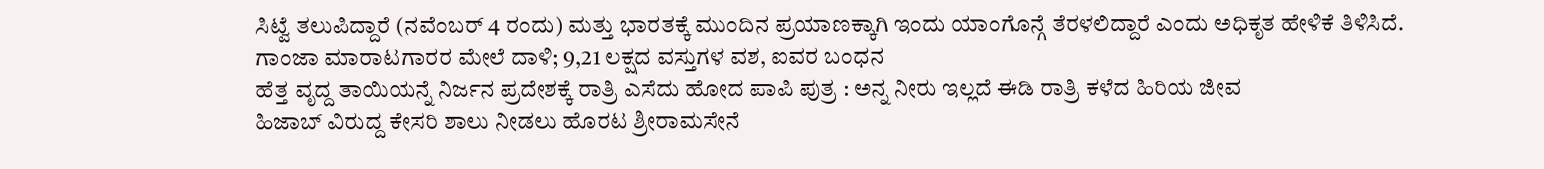ಸಿಟ್ವೆ ತಲುಪಿದ್ದಾರೆ (ನವೆಂಬರ್ 4 ರಂದು) ಮತ್ತು ಭಾರತಕ್ಕೆ ಮುಂದಿನ ಪ್ರಯಾಣಕ್ಕಾಗಿ ಇಂದು ಯಾಂಗೊನ್ಗೆ ತೆರಳಲಿದ್ದಾರೆ ಎಂದು ಅಧಿಕೃತ ಹೇಳಿಕೆ ತಿಳಿಸಿದೆ.
ಗಾಂಜಾ ಮಾರಾಟಗಾರರ ಮೇಲೆ ದಾಳಿ; 9,21 ಲಕ್ಷದ ವಸ್ತುಗಳ ವಶ, ಐವರ ಬಂಧನ
ಹೆತ್ತ ವೃದ್ದ ತಾಯಿಯನ್ನೆ ನಿರ್ಜನ ಪ್ರದೇಶಕ್ಕೆ ರಾತ್ರಿ ಎಸೆದು ಹೋದ ಪಾಪಿ ಪುತ್ರ : ಅನ್ನ ನೀರು ಇಲ್ಲದೆ ಈಡಿ ರಾತ್ರಿ ಕಳೆದ ಹಿರಿಯ ಜೀವ
ಹಿಜಾಬ್ ವಿರುದ್ದ ಕೇಸರಿ ಶಾಲು ನೀಡಲು ಹೊರಟ ಶ್ರೀರಾಮಸೇನೆ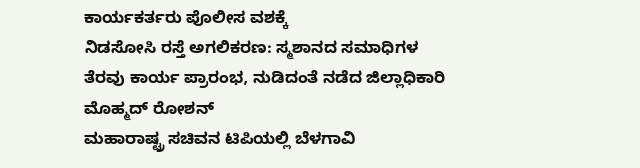ಕಾರ್ಯಕರ್ತರು ಪೊಲೀಸ ವಶಕ್ಕೆ
ನಿಡಸೋಸಿ ರಸ್ತೆ ಅಗಲಿಕರಣ: ಸ್ಮಶಾನದ ಸಮಾಧಿಗಳ ತೆರವು ಕಾರ್ಯ ಪ್ರಾರಂಭ, ನುಡಿದಂತೆ ನಡೆದ ಜಿಲ್ಲಾಧಿಕಾರಿ ಮೊಹ್ಮದ್ ರೋಶನ್
ಮಹಾರಾಷ್ಟ್ರ ಸಚಿವನ ಟಿಪಿಯಲ್ಲಿ ಬೆಳಗಾವಿ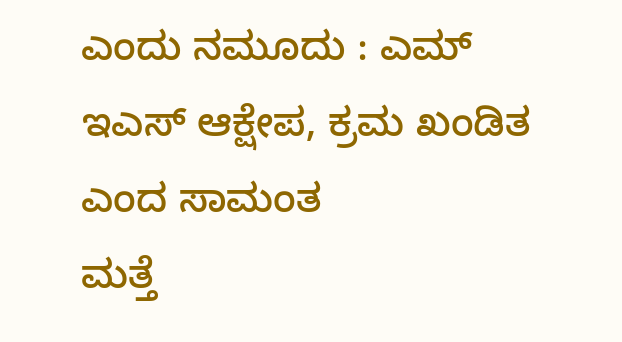ಎಂದು ನಮೂದು : ಎಮ್ ಇಎಸ್ ಆಕ್ಷೇಪ, ಕ್ರಮ ಖಂಡಿತ ಎಂದ ಸಾಮಂತ
ಮತ್ತೆ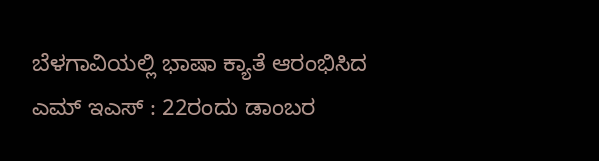ಬೆಳಗಾವಿಯಲ್ಲಿ ಭಾಷಾ ಕ್ಯಾತೆ ಆರಂಭಿಸಿದ ಎಮ್ ಇಎಸ್ : 22ರಂದು ಡಾಂಬರ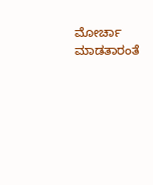ಮೋರ್ಚಾ ಮಾಡತಾರಂತೆ